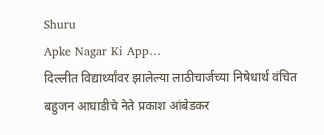Shuru
Apke Nagar Ki App…
दिल्लीत विद्यार्थ्यांवर झालेल्या लाठीचार्जच्या निषेधार्थ वंचित बहुजन आघाडीचे नेते प्रकाश आंबेडकर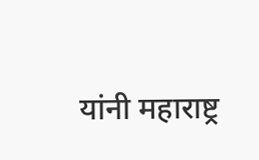यांनी महाराष्ट्र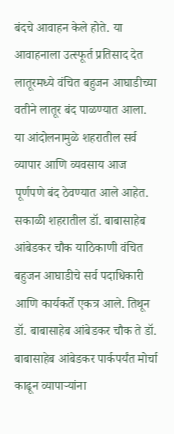बंदचे आवाहन केले होते. या आवाहनाला उत्स्फूर्त प्रतिसाद देत लातूरमध्ये वंचित बहुजन आघाडीच्या वतीने लातूर बंद पाळण्यात आला. या आंदोलनामुळे शहरातील सर्व व्यापार आणि व्यवसाय आज पूर्णपणे बंद ठेवण्यात आले आहेत. सकाळी शहरातील डॉ. बाबासाहेब आंबेडकर चौक याठिकाणी वंचित बहुजन आघाडीचे सर्व पदाधिकारी आणि कार्यकर्ते एकत्र आले. तिथून डॉ. बाबासाहेब आंबेडकर चौक ते डॉ. बाबासाहेब आंबेडकर पार्कपर्यंत मोर्चा काढून व्यापाऱ्यांना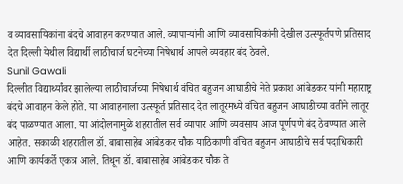व व्यावसायिकांना बंदचे आवाहन करण्यात आले. व्यापाऱ्यांनी आणि व्यावसायिकांनी देखील उत्स्फूर्तपणे प्रतिसाद देत दिल्ली येथील विद्यार्थी लाठीचार्ज घटनेच्या निषेधार्थ आपले व्यवहार बंद ठेवले.
Sunil Gawali
दिल्लीत विद्यार्थ्यांवर झालेल्या लाठीचार्जच्या निषेधार्थ वंचित बहुजन आघाडीचे नेते प्रकाश आंबेडकर यांनी महाराष्ट्र बंदचे आवाहन केले होते. या आवाहनाला उत्स्फूर्त प्रतिसाद देत लातूरमध्ये वंचित बहुजन आघाडीच्या वतीने लातूर बंद पाळण्यात आला. या आंदोलनामुळे शहरातील सर्व व्यापार आणि व्यवसाय आज पूर्णपणे बंद ठेवण्यात आले आहेत. सकाळी शहरातील डॉ. बाबासाहेब आंबेडकर चौक याठिकाणी वंचित बहुजन आघाडीचे सर्व पदाधिकारी आणि कार्यकर्ते एकत्र आले. तिथून डॉ. बाबासाहेब आंबेडकर चौक ते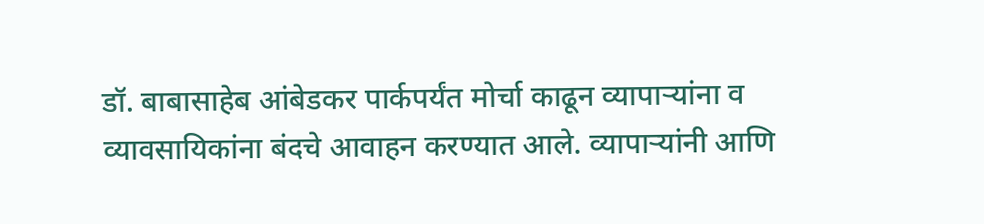डॉ. बाबासाहेब आंबेडकर पार्कपर्यंत मोर्चा काढून व्यापाऱ्यांना व व्यावसायिकांना बंदचे आवाहन करण्यात आले. व्यापाऱ्यांनी आणि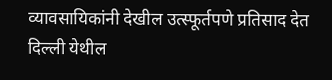व्यावसायिकांनी देखील उत्स्फूर्तपणे प्रतिसाद देत दिल्ली येथील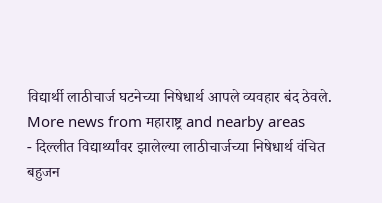विद्यार्थी लाठीचार्ज घटनेच्या निषेधार्थ आपले व्यवहार बंद ठेवले.
More news from महाराष्ट्र and nearby areas
- दिल्लीत विद्यार्थ्यांवर झालेल्या लाठीचार्जच्या निषेधार्थ वंचित बहुजन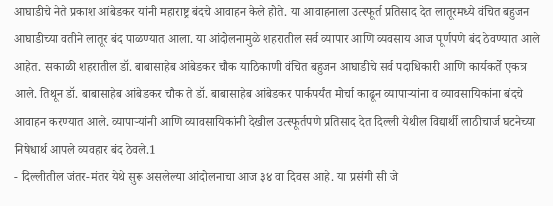आघाडीचे नेते प्रकाश आंबेडकर यांनी महाराष्ट्र बंदचे आवाहन केले होते. या आवाहनाला उत्स्फूर्त प्रतिसाद देत लातूरमध्ये वंचित बहुजन आघाडीच्या वतीने लातूर बंद पाळण्यात आला. या आंदोलनामुळे शहरातील सर्व व्यापार आणि व्यवसाय आज पूर्णपणे बंद ठेवण्यात आले आहेत. सकाळी शहरातील डॉ. बाबासाहेब आंबेडकर चौक याठिकाणी वंचित बहुजन आघाडीचे सर्व पदाधिकारी आणि कार्यकर्ते एकत्र आले. तिथून डॉ. बाबासाहेब आंबेडकर चौक ते डॉ. बाबासाहेब आंबेडकर पार्कपर्यंत मोर्चा काढून व्यापाऱ्यांना व व्यावसायिकांना बंदचे आवाहन करण्यात आले. व्यापाऱ्यांनी आणि व्यावसायिकांनी देखील उत्स्फूर्तपणे प्रतिसाद देत दिल्ली येथील विद्यार्थी लाठीचार्ज घटनेच्या निषेधार्थ आपले व्यवहार बंद ठेवले.1
- दिल्लीतील जंतर-मंतर येथे सुरू असलेल्या आंदोलनाचा आज ३४ वा दिवस आहे. या प्रसंगी सी जे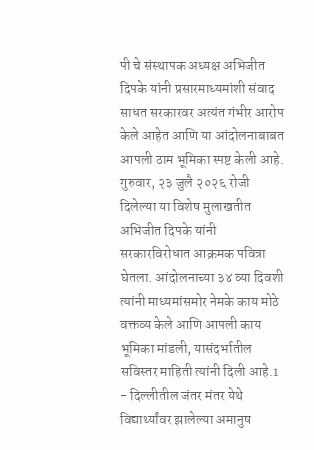पी चे संस्थापक अध्यक्ष अभिजीत दिपके यांनी प्रसारमाध्यमांशी संवाद साधत सरकारवर अत्यंत गंभीर आरोप केले आहेत आणि या आंदोलनाबाबत आपली ठाम भूमिका स्पष्ट केली आहे. गुरुवार, २३ जुलै २०२६ रोजी दिलेल्या या विशेष मुलाखतीत अभिजीत दिपके यांनी सरकारविरोधात आक्रमक पवित्रा घेतला. आंदोलनाच्या ३४ व्या दिवशी त्यांनी माध्यमांसमोर नेमके काय मोठे वक्तव्य केले आणि आपली काय भूमिका मांडली, यासंदर्भातील सविस्तर माहिती त्यांनी दिली आहे.1
- दिल्लीतील जंतर मंतर येथे विद्यार्थ्यांवर झालेल्या अमानुष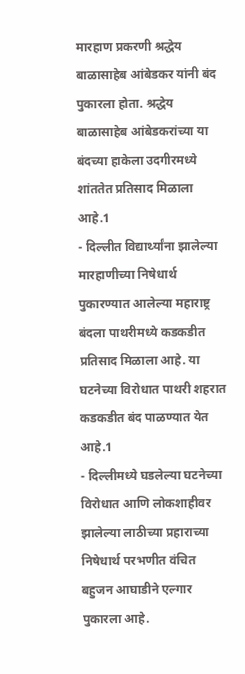मारहाण प्रकरणी श्रद्धेय बाळासाहेब आंबेडकर यांनी बंद पुकारला होता. श्रद्धेय बाळासाहेब आंबेडकरांच्या या बंदच्या हाकेला उदगीरमध्ये शांततेत प्रतिसाद मिळाला आहे.1
- दिल्लीत विद्यार्थ्यांना झालेल्या मारहाणीच्या निषेधार्थ पुकारण्यात आलेल्या महाराष्ट्र बंदला पाथरीमध्ये कडकडीत प्रतिसाद मिळाला आहे. या घटनेच्या विरोधात पाथरी शहरात कडकडीत बंद पाळण्यात येत आहे.1
- दिल्लीमध्ये घडलेल्या घटनेच्या विरोधात आणि लोकशाहीवर झालेल्या लाठीच्या प्रहाराच्या निषेधार्थ परभणीत वंचित बहुजन आघाडीने एल्गार पुकारला आहे.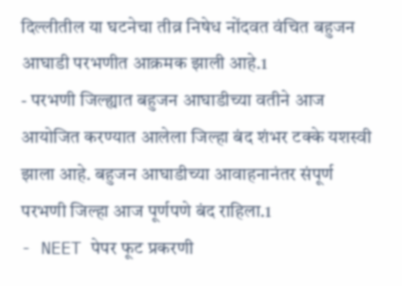दिल्लीतील या घटनेचा तीव्र निषेध नोंदवत वंचित बहुजन आघाडी परभणीत आक्रमक झाली आहे.1
- परभणी जिल्ह्यात बहुजन आघाडीच्या वतीने आज आयोजित करण्यात आलेला जिल्हा बंद शंभर टक्के यशस्वी झाला आहे. बहुजन आघाडीच्या आवाहनानंतर संपूर्ण परभणी जिल्हा आज पूर्णपणे बंद राहिला.1
- NEET पेपर फूट प्रकरणी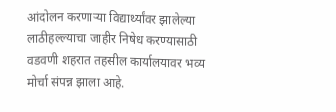आंदोलन करणाऱ्या विद्यार्थ्यांवर झालेल्या लाठीहल्ल्याचा जाहीर निषेध करण्यासाठी वडवणी शहरात तहसील कार्यालयावर भव्य मोर्चा संपन्न झाला आहे.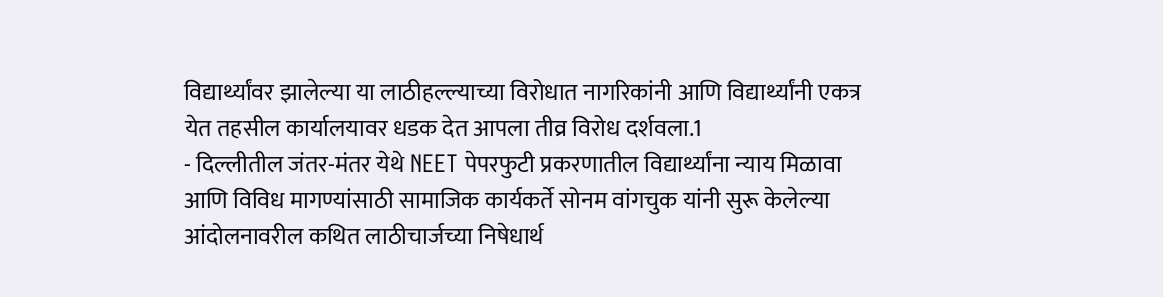विद्यार्थ्यांवर झालेल्या या लाठीहल्ल्याच्या विरोधात नागरिकांनी आणि विद्यार्थ्यांनी एकत्र येत तहसील कार्यालयावर धडक देत आपला तीव्र विरोध दर्शवला.1
- दिल्लीतील जंतर-मंतर येथे NEET पेपरफुटी प्रकरणातील विद्यार्थ्यांना न्याय मिळावा आणि विविध मागण्यांसाठी सामाजिक कार्यकर्ते सोनम वांगचुक यांनी सुरू केलेल्या आंदोलनावरील कथित लाठीचार्जच्या निषेधार्थ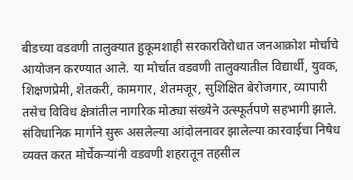बीडच्या वडवणी तालुक्यात हुकूमशाही सरकारविरोधात जनआक्रोश मोर्चाचे आयोजन करण्यात आले. या मोर्चात वडवणी तालुक्यातील विद्यार्थी, युवक, शिक्षणप्रेमी, शेतकरी, कामगार, शेतमजूर, सुशिक्षित बेरोजगार, व्यापारी तसेच विविध क्षेत्रांतील नागरिक मोठ्या संख्येने उत्स्फूर्तपणे सहभागी झाले. संविधानिक मार्गाने सुरू असलेल्या आंदोलनावर झालेल्या कारवाईचा निषेध व्यक्त करत मोर्चेकऱ्यांनी वडवणी शहरातून तहसील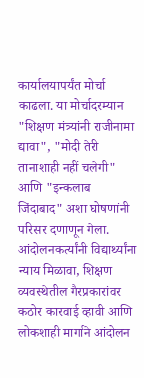कार्यालयापर्यंत मोर्चा काढला. या मोर्चादरम्यान "शिक्षण मंत्र्यांनी राजीनामा द्यावा", "मोदी तेरी तानाशाही नहीं चलेगी" आणि "इन्कलाब जिंदाबाद" अशा घोषणांनी परिसर दणाणून गेला. आंदोलनकर्त्यांनी विद्यार्थ्यांना न्याय मिळावा, शिक्षण व्यवस्थेतील गैरप्रकारांवर कठोर कारवाई व्हावी आणि लोकशाही मार्गाने आंदोलन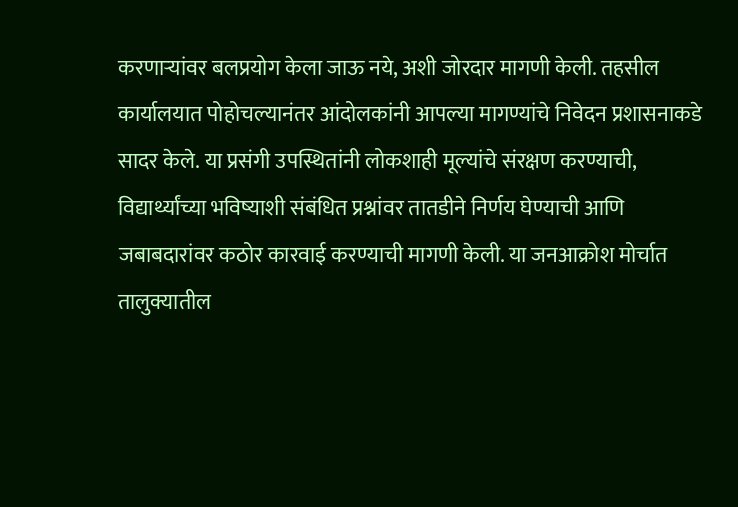करणाऱ्यांवर बलप्रयोग केला जाऊ नये, अशी जोरदार मागणी केली. तहसील कार्यालयात पोहोचल्यानंतर आंदोलकांनी आपल्या मागण्यांचे निवेदन प्रशासनाकडे सादर केले. या प्रसंगी उपस्थितांनी लोकशाही मूल्यांचे संरक्षण करण्याची, विद्यार्थ्यांच्या भविष्याशी संबंधित प्रश्नांवर तातडीने निर्णय घेण्याची आणि जबाबदारांवर कठोर कारवाई करण्याची मागणी केली. या जनआक्रोश मोर्चात तालुक्यातील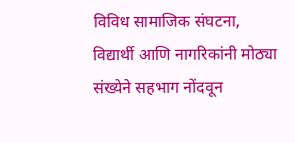विविध सामाजिक संघटना, विद्यार्थी आणि नागरिकांनी मोठ्या संख्येने सहभाग नोंदवून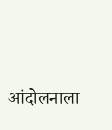आंदोलनाला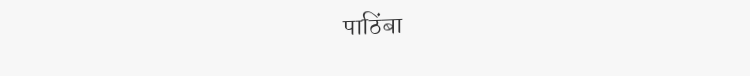पाठिंबा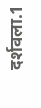दर्शवला.1